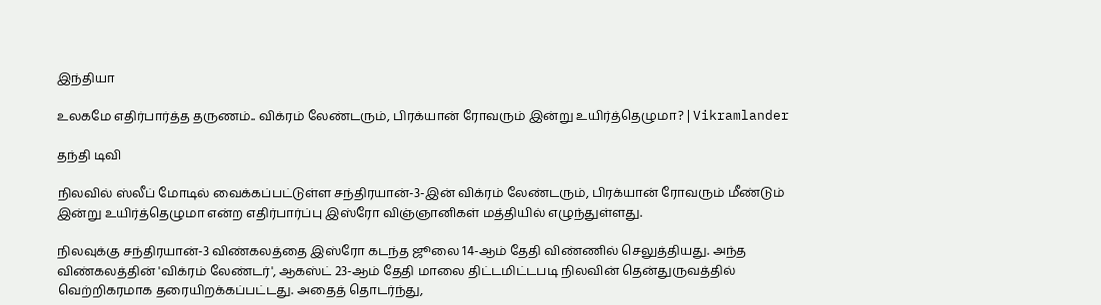இந்தியா

உலகமே எதிர்பார்த்த தருணம்.. விக்ரம் லேண்டரும், பிரக்யான் ரோவரும் இன்று உயிர்த்தெழுமா? | Vikramlander

தந்தி டிவி

நிலவில் ஸ்லீப் மோடில் வைக்கப்பட்டுள்ள சந்திரயான்-3-இன் விக்ரம் லேண்டரும், பிரக்யான் ரோவரும் மீண்டும் இன்று உயிர்த்தெழுமா என்ற எதிர்பார்ப்பு இஸ்ரோ விஞ்ஞானிகள் மத்தியில் எழுந்துள்ளது.

நிலவுக்கு சந்திரயான்-3 விண்கலத்தை இஸ்ரோ கடந்த ஜூலை 14-ஆம் தேதி விண்ணில் செலுத்தியது. அந்த விண்கலத்தின் 'விக்ரம் லேண்டர்', ஆகஸ்ட் 23-ஆம் தேதி மாலை திட்டமிட்டபடி நிலவின் தென்துருவத்தில் வெற்றிகரமாக தரையிறக்கப்பட்டது. அதைத் தொடர்ந்து,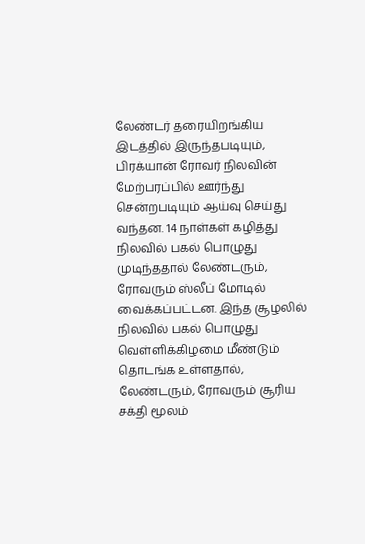லேண்டர் தரையிறங்கிய இடத்தில் இருந்தபடியும், பிரக்யான் ரோவர் நிலவின் மேற்பரப்பில் ஊர்ந்து சென்றபடியும் ஆய்வு செய்து வந்தன. 14 நாள்கள் கழித்து நிலவில் பகல் பொழுது முடிந்ததால் லேண்டரும், ரோவரும் ஸ்லீப் மோடில் வைக்கப்பட்டன. இந்த சூழலில் நிலவில் பகல் பொழுது வெள்ளிக்கிழமை மீண்டும் தொடங்க உள்ளதால், லேண்டரும், ரோவரும் சூரிய சக்தி மூலம்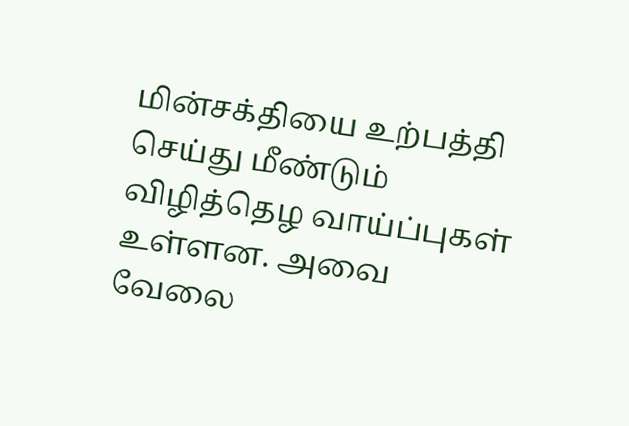மின்சக்தியை உற்பத்தி செய்து மீண்டும் விழித்தெழ வாய்ப்புகள் உள்ளன. அவை வேலை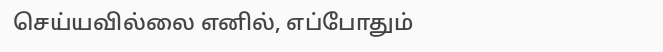செய்யவில்லை எனில், எப்போதும்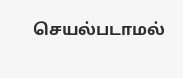செயல்படாமல்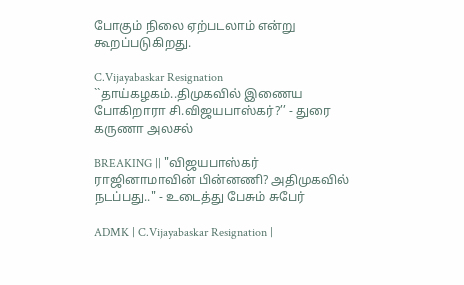போகும் நிலை ஏற்படலாம் என்று கூறப்படுகிறது.

C.Vijayabaskar Resignation ``தாய்கழகம்..திமுகவில் இணைய போகிறாரா சி.விஜயபாஸ்கர்?’’ - துரை கருணா அலசல்

BREAKING || "விஜயபாஸ்கர் ராஜினாமாவின் பின்னணி? அதிமுகவில் நடப்பது.." - உடைத்து பேசும் சுபேர்

ADMK | C.Vijayabaskar Resignation |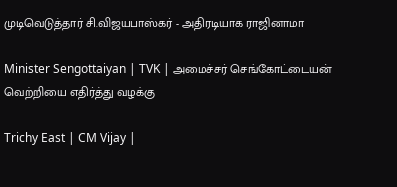முடிவெடுத்தார் சி.விஜயபாஸ்கர் - அதிரடியாக ராஜினாமா

Minister Sengottaiyan | TVK | அமைச்சர் செங்கோட்டையன் வெற்றியை எதிர்த்து வழக்கு

Trichy East | CM Vijay |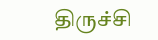திருச்சி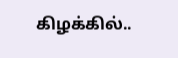கிழக்கில்..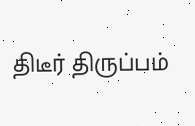திடீர் திருப்பம்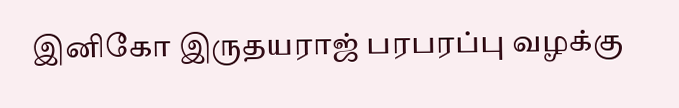இனிகோ இருதயராஜ் பரபரப்பு வழக்கு